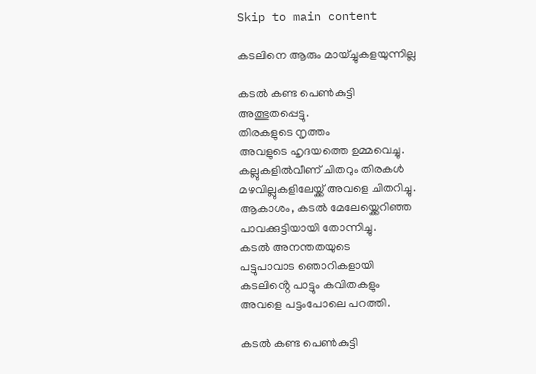Skip to main content

കടലിനെ ആരും മായ്ച്ചുകളയുന്നില്ല

കടൽ കണ്ട പെൺകുട്ടി
അത്ഭുതപ്പെട്ടു.
തിരകളുടെ നൃത്തം
അവളുടെ ഹൃദയത്തെ ഉമ്മവെച്ചു.
കല്ലുകളിൽവീണ് ചിതറും തിരകൾ
മഴവില്ലുകളിലേയ്ക്ക് അവളെ ചിതറിച്ചു.
ആകാശം, കടൽ മേലേയ്ക്കെറിഞ്ഞ
പാവക്കുട്ടിയായി തോന്നിച്ചു.
കടൽ അനന്തതയുടെ
പട്ടുപാവാട ഞൊറികളായി
കടലിൻ്റെ പാട്ടും കവിതകളും
അവളെ പട്ടംപോലെ പറത്തി.

കടൽ കണ്ട പെൺകുട്ടി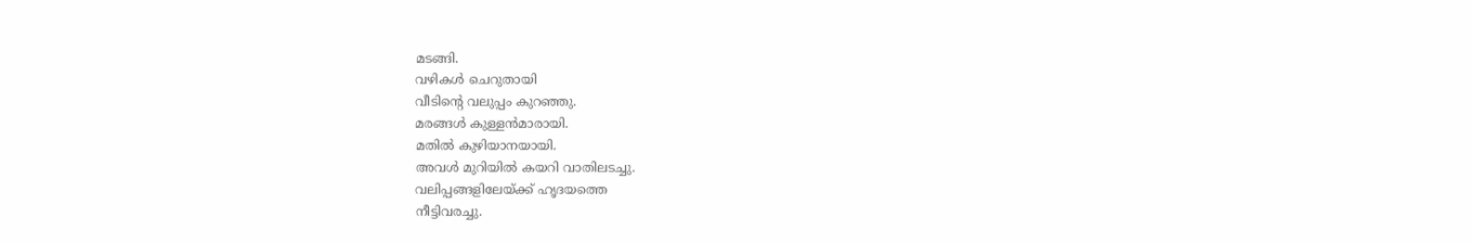മടങ്ങി.
വഴികൾ ചെറുതായി
വീടിൻ്റെ വലുപ്പം കുറഞ്ഞു.
മരങ്ങൾ കുള്ളൻമാരായി.
മതിൽ കുഴിയാനയായി.
അവൾ മുറിയിൽ കയറി വാതിലടച്ചു.
വലിപ്പങ്ങളിലേയ്ക്ക് ഹൃദയത്തെ
നീട്ടിവരച്ചു.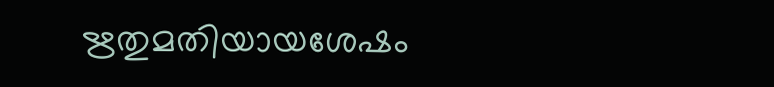ഋതുമതിയായശേഷം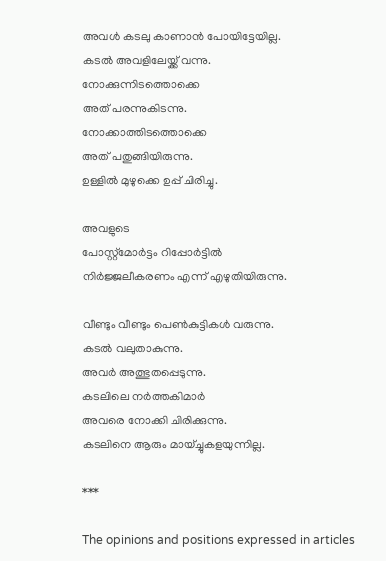അവൾ കടലു കാണാൻ പോയിട്ടേയില്ല.
കടൽ അവളിലേയ്ക്ക് വന്നു.
നോക്കുന്നിടത്തൊക്കെ
അത് പരന്നുകിടന്നു.
നോക്കാത്തിടത്തൊക്കെ
അത് പതുങ്ങിയിരുന്നു.
ഉള്ളിൽ മുഴുക്കെ ഉപ്പ് ചിരിച്ചു.

അവളുടെ
പോസ്റ്റ്മോർട്ടം റിപ്പോർട്ടിൽ
നിർജ്ജലീകരണം എന്ന് എഴുതിയിരുന്നു.

വീണ്ടും വീണ്ടും പെൺകുട്ടികൾ വരുന്നു.
കടൽ വലുതാകുന്നു.
അവർ അത്ഭുതപ്പെടുന്നു.
കടലിലെ നർത്തകിമാർ
അവരെ നോക്കി ചിരിക്കുന്നു.
കടലിനെ ആരും മായ്ച്ചുകളയുന്നില്ല.

***

The opinions and positions expressed in articles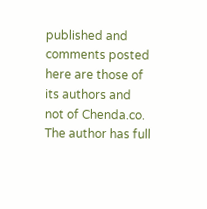published and comments posted here are those of its authors and not of Chenda.co.    The author has full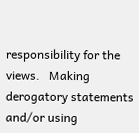responsibility for the views.   Making derogatory statements and/or using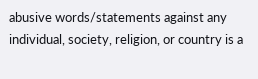abusive words/statements against any individual, society, religion, or country is a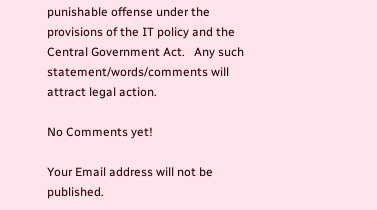punishable offense under the provisions of the IT policy and the Central Government Act.   Any such statement/words/comments will attract legal action.

No Comments yet!

Your Email address will not be published.